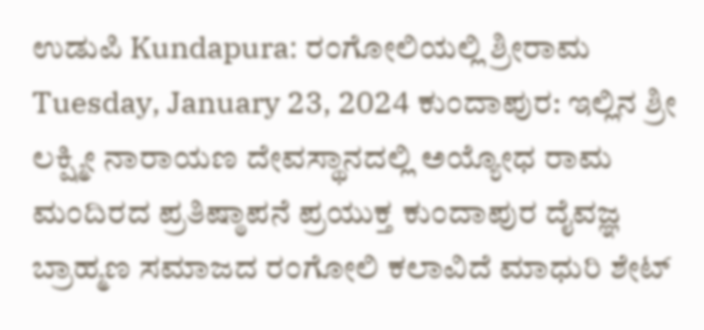ಉಡುಪಿ Kundapura: ರಂಗೋಲಿಯಲ್ಲಿ ಶ್ರೀರಾಮ Tuesday, January 23, 2024 ಕುಂದಾಪುರ: ಇಲ್ಲಿನ ಶ್ರೀ ಲಕ್ಷ್ಮೀ ನಾರಾಯಣ ದೇವಸ್ಥಾನದಲ್ಲಿ ಅಯ್ಯೋಧ ರಾಮ ಮಂದಿರದ ಪ್ರತಿಷ್ಠಾಪನೆ ಪ್ರಯುಕ್ತ ಕುಂದಾಪುರ ದೈವಜ್ಞ ಬ್ರಾಹ್ಮಣ ಸಮಾಜದ ರಂಗೋಲಿ ಕಲಾವಿದೆ ಮಾಧುರಿ ಶೇಟ್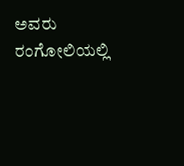ಅವರು ರಂಗೋಲಿಯಲ್ಲಿ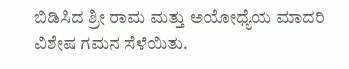ಬಿಡಿಸಿದ ಶ್ರೀ ರಾಮ ಮತ್ತು ಅಯೋಧ್ಯೆಯ ಮಾದರಿ ವಿಶೇಷ ಗಮನ ಸೆಳೆಯಿತು.